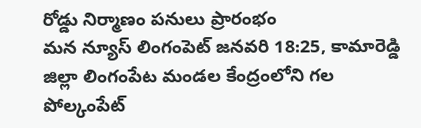రోడ్డు నిర్మాణం పనులు ప్రారంభం
మన న్యూస్ లింగంపెట్ జనవరి 18:25, కామారెడ్డి జిల్లా లింగంపేట మండల కేంద్రంలోని గల పోల్కంపేట్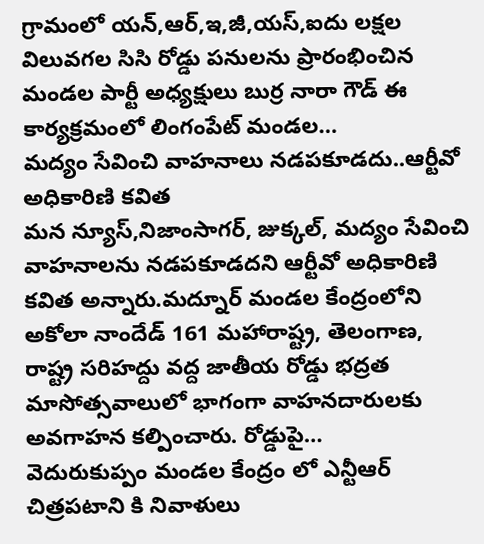గ్రామంలో యన్,ఆర్,ఇ,జీ,యస్,ఐదు లక్షల విలువగల సిసి రోడ్డు పనులను ప్రారంభించిన మండల పార్టీ అధ్యక్షులు బుర్ర నారా గౌడ్ ఈ కార్యక్రమంలో లింగంపేట్ మండల…
మద్యం సేవించి వాహనాలు నడపకూడదు..ఆర్టీవో అధికారిణి కవిత
మన న్యూస్,నిజాంసాగర్, జుక్కల్, మద్యం సేవించి వాహనాలను నడపకూడదని ఆర్టీవో అధికారిణి కవిత అన్నారు.మద్నూర్ మండల కేంద్రంలోని అకోలా నాందేడ్ 161 మహారాష్ట్ర, తెలంగాణ, రాష్ట్ర సరిహద్దు వద్ద జాతీయ రోడ్డు భద్రత మాసోత్సవాలులో భాగంగా వాహనదారులకు అవగాహన కల్పించారు. రోడ్డుపై…
వెదురుకుప్పం మండల కేంద్రం లో ఎన్టీఆర్ చిత్రపటాని కి నివాళులు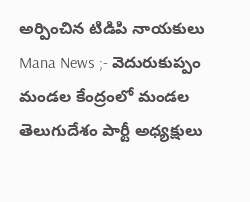అర్పించిన టిడిపి నాయకులు
Mana News ;- వెదురుకుప్పం మండల కేంద్రంలో మండల తెలుగుదేశం పార్టీ అధ్యక్షులు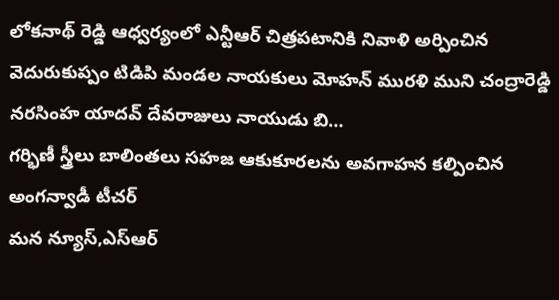లోకనాథ్ రెడ్డి ఆధ్వర్యంలో ఎన్టీఆర్ చిత్రపటానికి నివాళి అర్పించిన వెదురుకుప్పం టిడిపి మండల నాయకులు మోహన్ మురళి ముని చంద్రారెడ్డి నరసింహ యాదవ్ దేవరాజులు నాయుడు బి…
గర్భిణీ స్త్రీలు బాలింతలు సహజ ఆకుకూరలను అవగాహన కల్పించిన అంగన్వాడీ టీచర్
మన న్యూస్,ఎస్ఆర్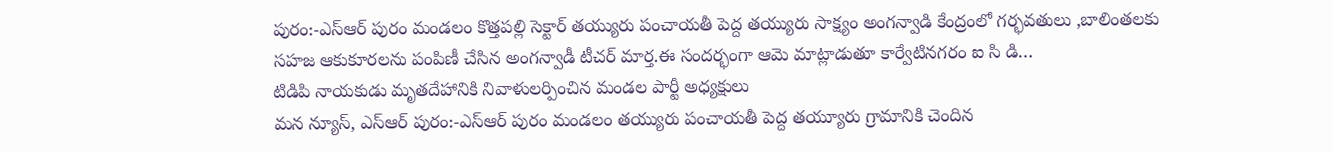పురం:-ఎస్ఆర్ పురం మండలం కొత్తపల్లి సెక్టార్ తయ్యురు పంచాయతీ పెద్ద తయ్యురు సాక్ష్యం అంగన్వాడి కేంద్రంలో గర్భవతులు ,బాలింతలకు సహజ ఆకుకూరలను పంపిణీ చేసిన అంగన్వాడీ టీచర్ మార్త.ఈ సందర్భంగా ఆమె మాట్లాడుతూ కార్వేటినగరం ఐ సి డి…
టిడిపి నాయకుడు మృతదేహానికి నివాళులర్పించిన మండల పార్టీ అధ్యక్షులు
మన న్యూస్, ఎస్ఆర్ పురం:-ఎస్ఆర్ పురం మండలం తయ్యురు పంచాయతీ పెద్ద తయ్యూరు గ్రామానికి చెందిన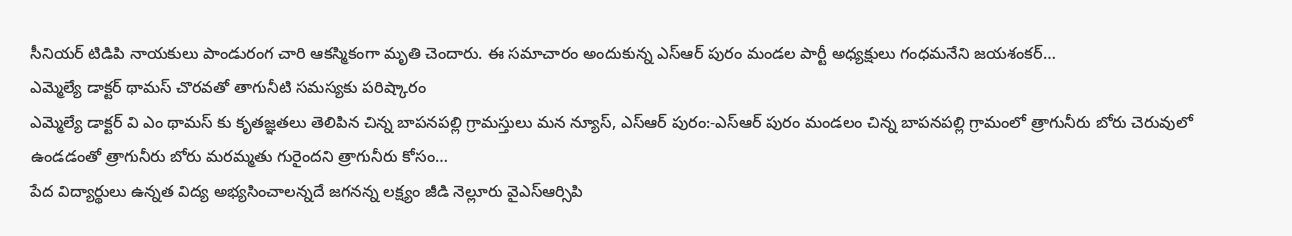సీనియర్ టిడిపి నాయకులు పాండురంగ చారి ఆకస్మికంగా మృతి చెందారు. ఈ సమాచారం అందుకున్న ఎస్ఆర్ పురం మండల పార్టీ అధ్యక్షులు గంధమనేని జయశంకర్…
ఎమ్మెల్యే డాక్టర్ థామస్ చొరవతో తాగునీటి సమస్యకు పరిష్కారం
ఎమ్మెల్యే డాక్టర్ వి ఎం థామస్ కు కృతజ్ఞతలు తెలిపిన చిన్న బాపనపల్లి గ్రామస్తులు మన న్యూస్, ఎస్ఆర్ పురం:-ఎస్ఆర్ పురం మండలం చిన్న బాపనపల్లి గ్రామంలో త్రాగునీరు బోరు చెరువులో ఉండడంతో త్రాగునీరు బోరు మరమ్మతు గురైందని త్రాగునీరు కోసం…
పేద విద్యార్థులు ఉన్నత విద్య అభ్యసించాలన్నదే జగనన్న లక్ష్యం జీడి నెల్లూరు వైఎస్ఆర్సిపి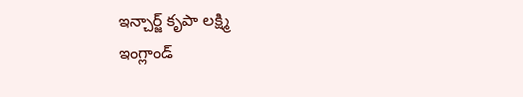ఇన్చార్జ్ కృపా లక్ష్మి
ఇంగ్లాండ్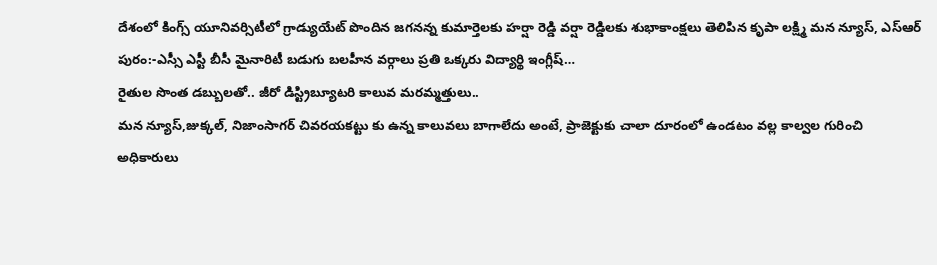దేశంలో కింగ్స్ యూనివర్సిటీలో గ్రాడ్యుయేట్ పొందిన జగనన్న కుమార్తెలకు హర్షా రెడ్డి వర్షా రెడ్డిలకు శుభాకాంక్షలు తెలిపిన కృపా లక్ష్మి మన న్యూస్, ఎస్ఆర్ పురం:-ఎస్సీ ఎస్టీ బీసీ మైనారిటీ బడుగు బలహీన వర్గాలు ప్రతి ఒక్కరు విద్యార్థి ఇంగ్లీష్…
రైతుల సొంత డబ్బులతో.. జీరో డిస్ట్రిబ్యూటరి కాలువ మరమ్మత్తులు..
మన న్యూస్,జుక్కల్, నిజాంసాగర్ చివరయకట్టు కు ఉన్న కాలువలు బాగాలేదు అంటే, ప్రాజెక్టుకు చాలా దూరంలో ఉండటం వల్ల కాల్వల గురించి అధికారులు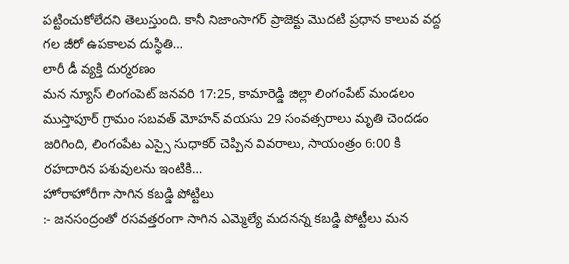పట్టించుకోలేదని తెలుస్తుంది. కానీ నిజాంసాగర్ ప్రాజెక్టు మొదటి ప్రధాన కాలువ వద్ద గల జీరో ఉపకాలవ దుస్థితి…
లారీ డీ వ్యక్తి దుర్మరణం
మన న్యూస్ లింగంపెట్ జనవరి 17:25, కామారెడ్డి జిల్లా లింగంపేట్ మండలం ముస్తాపూర్ గ్రామం సబవత్ మోహన్ వయసు 29 సంవత్సరాలు మృతి చెందడం జరిగింది, లింగంపేట ఎస్సై సుధాకర్ చెప్పిన వివరాలు, సాయంత్రం 6:00 కి రహదారిన పశువులను ఇంటికి…
హోరాహోరీగా సాగిన కబడ్డి పోట్టిలు
:- జనసంద్రంతో రసవత్తరంగా సాగిన ఎమ్మెల్యే మదనన్న కబడ్డి పోట్టీలు మన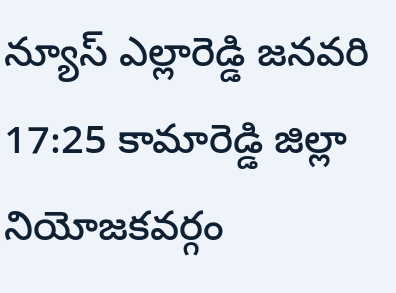న్యూస్ ఎల్లారెడ్డి జనవరి 17:25 కామారెడ్డి జిల్లా నియోజకవర్గం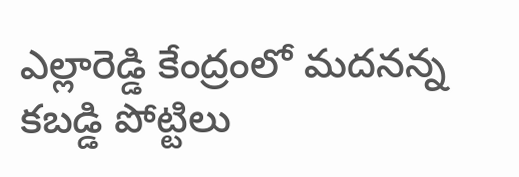ఎల్లారెడ్డి కేంద్రంలో మదనన్న కబడ్డి పోట్టిలు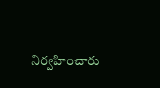నిర్వహించారు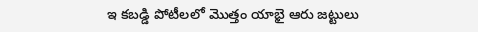ఇ కబడ్డి పోటీలలో మొత్తం యాభై ఆరు జట్టులు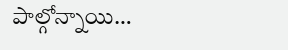పాల్గోన్నాయి…